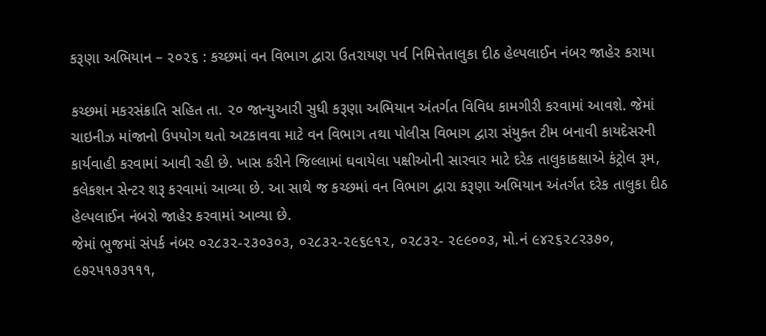કરૂણા અભિયાન – ૨૦૨૬ : કચ્છમાં વન વિભાગ દ્વારા ઉતરાયણ પર્વ નિમિત્તેતાલુકા દીઠ હેલ્પલાઈન નંબર જાહેર કરાયા

કચ્છમાં મકરસંક્રાતિ સહિત તા. ૨૦ જાન્યુઆરી સુધી કરૂણા અભિયાન અંતર્ગત વિવિધ કામગીરી કરવામાં આવશે. જેમાં ચાઇનીઝ માંજાનો ઉપયોગ થતો અટકાવવા માટે વન વિભાગ તથા પોલીસ વિભાગ દ્વારા સંયુક્ત ટીમ બનાવી કાયદેસરની કાર્યવાહી કરવામાં આવી રહી છે. ખાસ કરીને જિલ્લામાં ઘવાયેલા પક્ષીઓની સારવાર માટે દરેક તાલુકાકક્ષાએ કંટ્રોલ રૂમ, કલેકશન સેન્ટર શરૂ કરવામાં આવ્યા છે. આ સાથે જ કચ્છમાં વન વિભાગ દ્વારા કરૂણા અભિયાન અંતર્ગત દરેક તાલુકા દીઠ હેલ્પલાઈન નંબરો જાહેર કરવામાં આવ્યા છે.
જેમાં ભુજમાં સંપર્ક નંબર ૦૨૮૩૨-૨૩૦૩૦૩, ૦૨૮૩૨-૨૯૬૯૧૨, ૦૨૮૩૨- ૨૯૯૦૦૩, મો.નં ૯૪૨૬૨૮૨૩૭૦, ૯૭૨૫૧૭૩૧૧૧,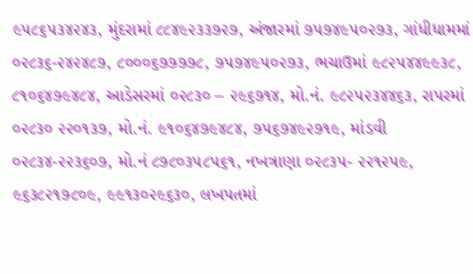૯૫૮૬૫૩૪૨૪૩, મુંદરામાં ૮૮૪૯૨૩૩૭૨૭, અંજારમાં ૭૫૭૪૯૫૦૨૭૩, ગાંધીધામમાં ૦૨૮૩૬-૨૪૨૪૮૭, ૮૦૦૦૬૭૭૭૭૮, ૭૫૭૪૯૫૦૨૭૩, ભચાઉમાં ૯૮૨૫૪૪૯૯૩૮, ૮૧૦૬૪૭૯૪૮૪, આડેસરમાં ૦૨૮૩૦ – ૨૯૬૭૧૪, મો.નં. ૯૮૨૫૨૩૪૪૬૩, રાપરમાં ૦૨૮૩૦ ૨૨૦૧૩૭, મો.નં. ૯૧૦૬૪૭૯૪૮૪, ૭૫૬૭૪૯૨૭૧૯, માંડવી ૦૨૮૩૪-૨૨૩૬૦૭, મો.નં ૮૭૮૦૩૫૮૫૬૧, નખત્રાણા ૦૨૮૩૫- ૨૨૧૨૫૯, ૯૬૩૮૨૧૭૮૦૯, ૯૯૧૩૦૨૯૬૩૦, લખપતમાં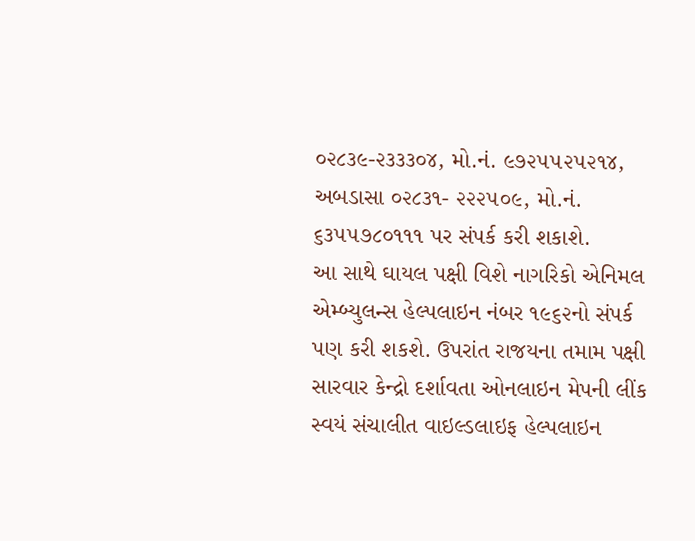૦૨૮૩૯-૨૩૩૩૦૪, મો.નં. ૯૭૨૫૫૨૫૨૧૪, અબડાસા ૦૨૮૩૧- ૨૨૨૫૦૯, મો.નં. ૬૩૫૫૭૮૦૧૧૧ પર સંપર્ક કરી શકાશે.
આ સાથે ઘાયલ પક્ષી વિશે નાગરિકો એનિમલ એમ્બ્યુલન્સ હેલ્પલાઇન નંબર ૧૯૬૨નો સંપર્ક પણ કરી શકશે. ઉપરાંત રાજયના તમામ પક્ષી સારવાર કેન્દ્રો દર્શાવતા ઓનલાઇન મેપની લીંક સ્વયં સંચાલીત વાઇલ્ડલાઇફ હેલ્પલાઇન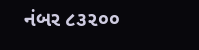નંબર ૮૩૨૦૦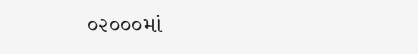૦૨૦૦૦માં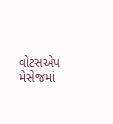વોટસએપ મેસેજમાં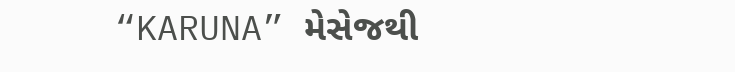“KARUNA” મેસેજથી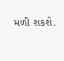મળી શકશે.